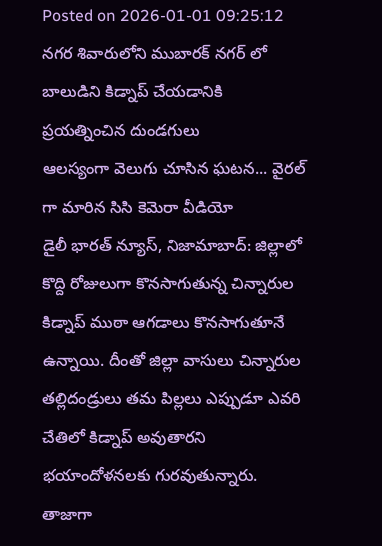Posted on 2026-01-01 09:25:12
నగర శివారులోని ముబారక్ నగర్ లో బాలుడిని కిడ్నాప్ చేయడానికి ప్రయత్నించిన దుండగులు
ఆలస్యంగా వెలుగు చూసిన ఘటన... వైరల్ గా మారిన సిసి కెమెరా వీడియో
డైలీ భారత్ న్యూస్, నిజామాబాద్: జిల్లాలో కొద్ది రోజులుగా కొనసాగుతున్న చిన్నారుల కిడ్నాప్ ముఠా ఆగడాలు కొనసాగుతూనే ఉన్నాయి. దీంతో జిల్లా వాసులు చిన్నారుల తల్లిదండ్రులు తమ పిల్లలు ఎప్పుడూ ఎవరి చేతిలో కిడ్నాప్ అవుతారని భయాందోళనలకు గురవుతున్నారు. తాజాగా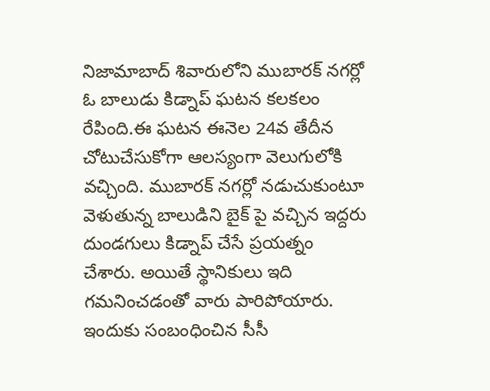నిజామాబాద్ శివారులోని ముబారక్ నగర్లో ఓ బాలుడు కిడ్నాప్ ఘటన కలకలం రేపింది.ఈ ఘటన ఈనెల 24వ తేదీన చోటుచేసుకోగా ఆలస్యంగా వెలుగులోకి వచ్చింది. ముబారక్ నగర్లో నడుచుకుంటూ వెళుతున్న బాలుడిని బైక్ పై వచ్చిన ఇద్దరు దుండగులు కిడ్నాప్ చేసే ప్రయత్నం చేశారు. అయితే స్థానికులు ఇది గమనించడంతో వారు పారిపోయారు. ఇందుకు సంబంధించిన సీసీ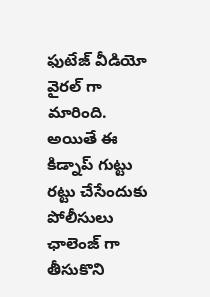ఫుటేజ్ వీడియో వైరల్ గా మారింది. అయితే ఈ కిడ్నాప్ గుట్టు రట్టు చేసేందుకు పోలీసులు ఛాలెంజ్ గా తీసుకొని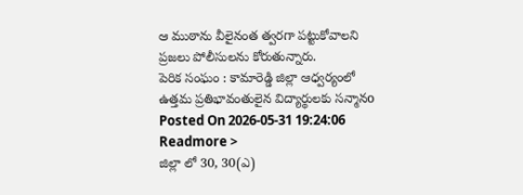ఆ ముఠాను వీలైనంత త్వరగా పట్టుకోవాలని ప్రజలు పోలీసులను కోరుతున్నారు.
పెరిక సంఘం : కామారెడ్డి జిల్లా ఆధ్వర్యంలో ఉత్తమ ప్రతిభావంతులైన విద్యార్థులకు సన్మానo
Posted On 2026-05-31 19:24:06
Readmore >
జిల్లా లో 30, 30(ఎ)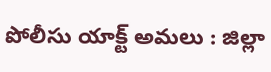పోలీసు యాక్ట్ అమలు : జిల్లా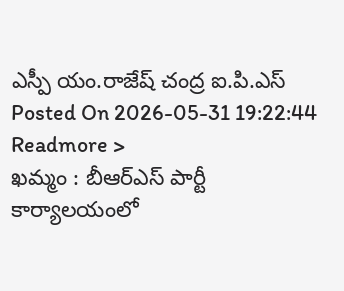ఎస్పీ యం.రాజేష్ చంద్ర ఐ.పి.ఎస్
Posted On 2026-05-31 19:22:44
Readmore >
ఖమ్మం : బీఆర్ఎస్ పార్టీ కార్యాలయంలో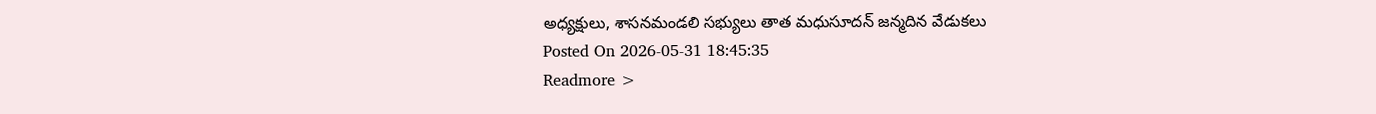అధ్యక్షులు, శాసనమండలి సభ్యులు తాత మధుసూదన్ జన్మదిన వేడుకలు
Posted On 2026-05-31 18:45:35
Readmore >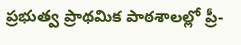ప్రభుత్వ ప్రాథమిక పాఠశాలల్లో ప్రీ-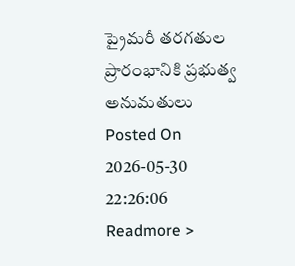ప్రైమరీ తరగతుల ప్రారంభానికి ప్రభుత్వ అనుమతులు
Posted On 2026-05-30 22:26:06
Readmore >